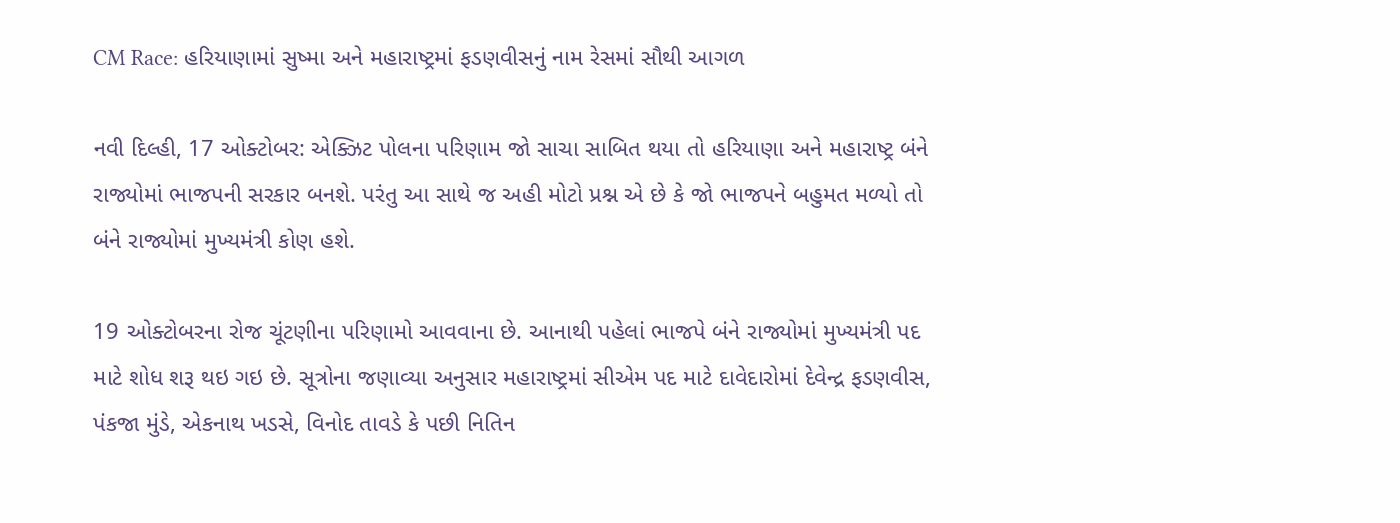CM Race: હરિયાણામાં સુષ્મા અને મહારાષ્ટ્રમાં ફડણવીસનું નામ રેસમાં સૌથી આગળ

નવી દિલ્હી, 17 ઓક્ટોબર: એક્ઝિટ પોલના પરિણામ જો સાચા સાબિત થયા તો હરિયાણા અને મહારાષ્ટ્ર બંને રાજ્યોમાં ભાજપની સરકાર બનશે. પરંતુ આ સાથે જ અહી મોટો પ્રશ્ન એ છે કે જો ભાજપને બહુમત મળ્યો તો બંને રાજ્યોમાં મુખ્યમંત્રી કોણ હશે.

19 ઓક્ટોબરના રોજ ચૂંટણીના પરિણામો આવવાના છે. આનાથી પહેલાં ભાજપે બંને રાજ્યોમાં મુખ્યમંત્રી પદ માટે શોધ શરૂ થઇ ગઇ છે. સૂત્રોના જણાવ્યા અનુસાર મહારાષ્ટ્રમાં સીએમ પદ માટે દાવેદારોમાં દેવેન્દ્ર ફડણવીસ, પંકજા મુંડે, એકનાથ ખડસે, વિનોદ તાવડે કે પછી નિતિન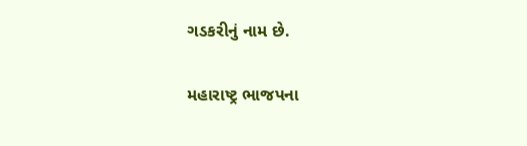ગડકરીનું નામ છે.

મહારાષ્ટ્ર ભાજપના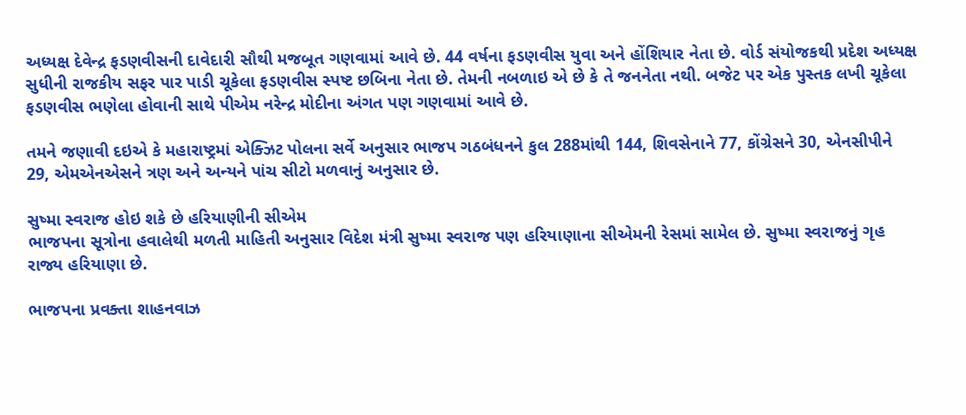અધ્યક્ષ દેવેન્દ્ર ફડણવીસની દાવેદારી સૌથી મજબૂત ગણવામાં આવે છે. 44 વર્ષના ફડણવીસ યુવા અને હોંશિયાર નેતા છે. વોર્ડ સંયોજકથી પ્રદેશ અધ્યક્ષ સુધીની રાજકીય સફર પાર પાડી ચૂકેલા ફડણવીસ સ્પષ્ટ છબિના નેતા છે. તેમની નબળાઇ એ છે કે તે જનનેતા નથી. બજેટ પર એક પુસ્તક લખી ચૂકેલા ફડણવીસ ભણેલા હોવાની સાથે પીએમ નરેન્દ્ર મોદીના અંગત પણ ગણવામાં આવે છે.

તમને જણાવી દઇએ કે મહારાષ્ટ્રમાં એક્ઝિટ પોલના સર્વે અનુસાર ભાજપ ગઠબંધનને કુલ 288માંથી 144, શિવસેનાને 77, કોંગ્રેસને 30, એનસીપીને 29, એમએનએસને ત્રણ અને અન્યને પાંચ સીટો મળવાનું અનુસાર છે.

સુષ્મા સ્વરાજ હોઇ શકે છે હરિયાણીની સીએમ
ભાજપના સૂત્રોના હવાલેથી મળતી માહિતી અનુસાર વિદેશ મંત્રી સુષ્મા સ્વરાજ પણ હરિયાણાના સીએમની રેસમાં સામેલ છે. સુષ્મા સ્વરાજનું ગૃહ રાજ્ય હરિયાણા છે.

ભાજપના પ્રવક્તા શાહનવાઝ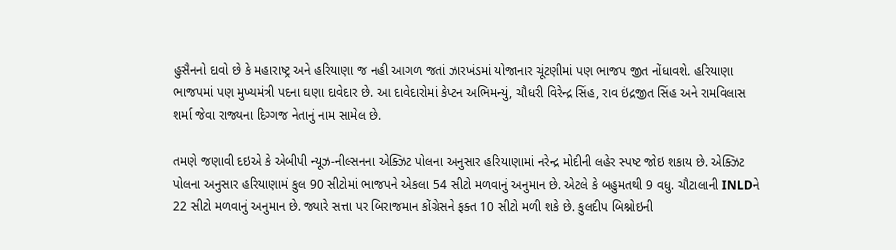હુસૈનનો દાવો છે કે મહારાષ્ટ્ર અને હરિયાણા જ નહી આગળ જતાં ઝારખંડમાં યોજાનાર ચૂંટણીમાં પણ ભાજપ જીત નોંધાવશે. હરિયાણા ભાજપમાં પણ મુખ્યમંત્રી પદના ઘણા દાવેદાર છે. આ દાવેદારોમાં કેપ્ટન અભિમન્યું, ચૌધરી વિરેન્દ્ર સિંહ, રાવ ઇંદ્રજીત સિંહ અને રામવિલાસ શર્મા જેવા રાજ્યના દિગ્ગજ નેતાનું નામ સામેલ છે.

તમણે જણાવી દઇએ કે એબીપી ન્યૂઝ-નીલ્સનના એક્ઝિટ પોલના અનુસાર હરિયાણામાં નરેન્દ્ર મોદીની લહેર સ્પષ્ટ જોઇ શકાય છે. એક્ઝિટ પોલના અનુસાર હરિયાણામં કુલ 90 સીટોમાં ભાજપને એકલા 54 સીટો મળવાનું અનુમાન છે. એટલે કે બહુમતથી 9 વધુ. ચૌટાલાની INLDને 22 સીટો મળવાનું અનુમાન છે. જ્યારે સત્તા પર બિરાજમાન કોંગ્રેસને ફક્ત 10 સીટો મળી શકે છે. કુલદીપ બિશ્નોઇની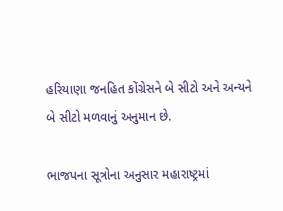હરિયાણા જનહિત કોંગ્રેસને બે સીટો અને અન્યને બે સીટો મળવાનું અનુમાન છે.

ભાજપના સૂત્રોના અનુસાર મહારાષ્ટ્રમાં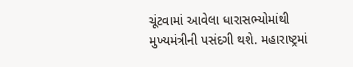ચૂંટવામાં આવેલા ધારાસભ્યોમાંથી મુખ્યમંત્રીની પસંદગી થશે. મહારાષ્ટ્રમાં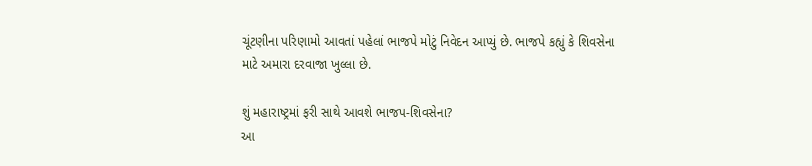ચૂંટણીના પરિણામો આવતાં પહેલાં ભાજપે મોટું નિવેદન આપ્યું છે. ભાજપે કહ્યું કે શિવસેના માટે અમારા દરવાજા ખુલ્લા છે.

શું મહારાષ્ટ્રમાં ફરી સાથે આવશે ભાજપ-શિવસેના?
આ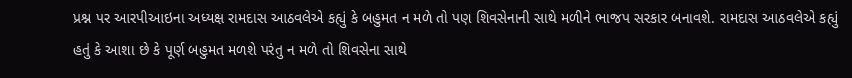પ્રશ્ન પર આરપીઆઇના અધ્યક્ષ રામદાસ આઠવલેએ કહ્યું કે બહુમત ન મળે તો પણ શિવસેનાની સાથે મળીને ભાજપ સરકાર બનાવશે. રામદાસ આઠવલેએ કહ્યું હતું કે આશા છે કે પૂર્ણ બહુમત મળશે પરંતુ ન મળે તો શિવસેના સાથે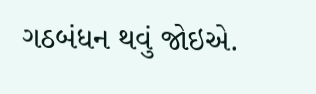ગઠબંધન થવું જોઇએ.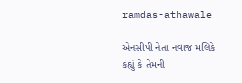ramdas-athawale

એનસીપી નેતા નવાજ મલિકે કહ્યું કે તેમની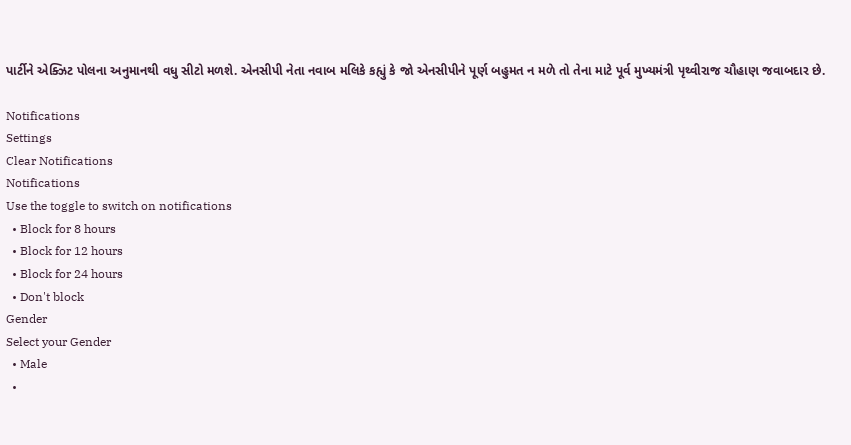પાર્ટીને એક્ઝિટ પોલના અનુમાનથી વધુ સીટો મળશે. એનસીપી નેતા નવાબ મલિકે કહ્યું કે જો એનસીપીને પૂર્ણ બહુમત ન મળે તો તેના માટે પૂર્વ મુખ્યમંત્રી પૃથ્વીરાજ ચૌહાણ જવાબદાર છે.

Notifications
Settings
Clear Notifications
Notifications
Use the toggle to switch on notifications
  • Block for 8 hours
  • Block for 12 hours
  • Block for 24 hours
  • Don't block
Gender
Select your Gender
  • Male
  •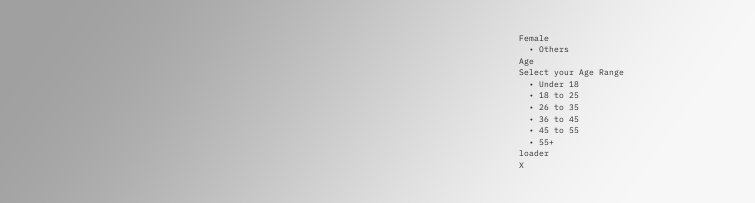Female
  • Others
Age
Select your Age Range
  • Under 18
  • 18 to 25
  • 26 to 35
  • 36 to 45
  • 45 to 55
  • 55+
loader
X